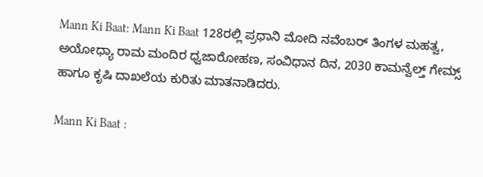Mann Ki Baat: Mann Ki Baat 128ರಲ್ಲಿ ಪ್ರಧಾನಿ ಮೋದಿ ನವೆಂಬರ್ ತಿಂಗಳ ಮಹತ್ವ, ಅಯೋಧ್ಯಾ ರಾಮ ಮಂದಿರ ಧ್ವಜಾರೋಹಣ, ಸಂವಿಧಾನ ದಿನ, 2030 ಕಾಮನ್ವೆಲ್ತ್ ಗೇಮ್ಸ್ ಹಾಗೂ ಕೃಷಿ ದಾಖಲೆಯ ಕುರಿತು ಮಾತನಾಡಿದರು.

Mann Ki Baat :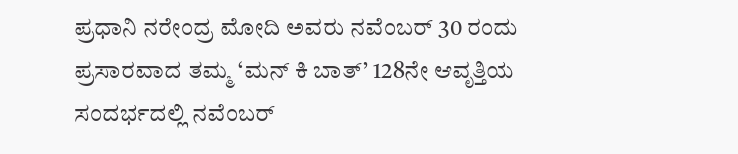ಪ್ರಧಾನಿ ನರೇಂದ್ರ ಮೋದಿ ಅವರು ನವೆಂಬರ್ 30 ರಂದು ಪ್ರಸಾರವಾದ ತಮ್ಮ ‘ಮನ್ ಕಿ ಬಾತ್’ 128ನೇ ಆವೃತ್ತಿಯ ಸಂದರ್ಭದಲ್ಲಿ ನವೆಂಬರ್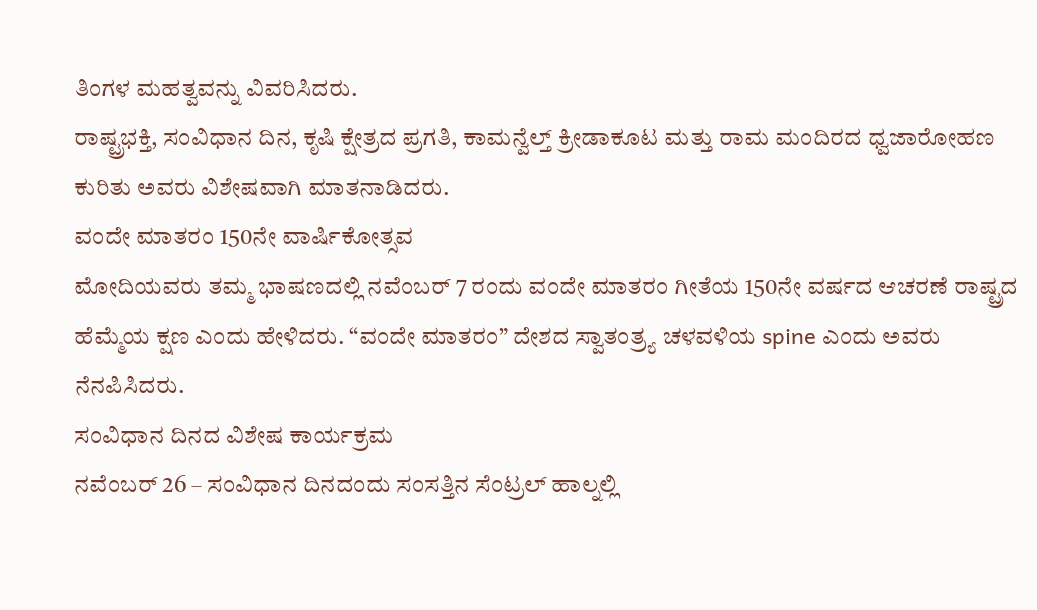ತಿಂಗಳ ಮಹತ್ವವನ್ನು ವಿವರಿಸಿದರು.
ರಾಷ್ಟ್ರಭಕ್ತಿ, ಸಂವಿಧಾನ ದಿನ, ಕೃಷಿ ಕ್ಷೇತ್ರದ ಪ್ರಗತಿ, ಕಾಮನ್ವೆಲ್ತ್ ಕ್ರೀಡಾಕೂಟ ಮತ್ತು ರಾಮ ಮಂದಿರದ ಧ್ವಜಾರೋಹಣ ಕುರಿತು ಅವರು ವಿಶೇಷವಾಗಿ ಮಾತನಾಡಿದರು.
ವಂದೇ ಮಾತರಂ 150ನೇ ವಾರ್ಷಿಕೋತ್ಸವ
ಮೋದಿಯವರು ತಮ್ಮ ಭಾಷಣದಲ್ಲಿ ನವೆಂಬರ್ 7 ರಂದು ವಂದೇ ಮಾತರಂ ಗೀತೆಯ 150ನೇ ವರ್ಷದ ಆಚರಣೆ ರಾಷ್ಟ್ರದ ಹೆಮ್ಮೆಯ ಕ್ಷಣ ಎಂದು ಹೇಳಿದರು. “ವಂದೇ ಮಾತರಂ” ದೇಶದ ಸ್ವಾತಂತ್ರ್ಯ ಚಳವಳಿಯ spine ಎಂದು ಅವರು ನೆನಪಿಸಿದರು.
ಸಂವಿಧಾನ ದಿನದ ವಿಶೇಷ ಕಾರ್ಯಕ್ರಮ
ನವೆಂಬರ್ 26 – ಸಂವಿಧಾನ ದಿನದಂದು ಸಂಸತ್ತಿನ ಸೆಂಟ್ರಲ್ ಹಾಲ್ನಲ್ಲಿ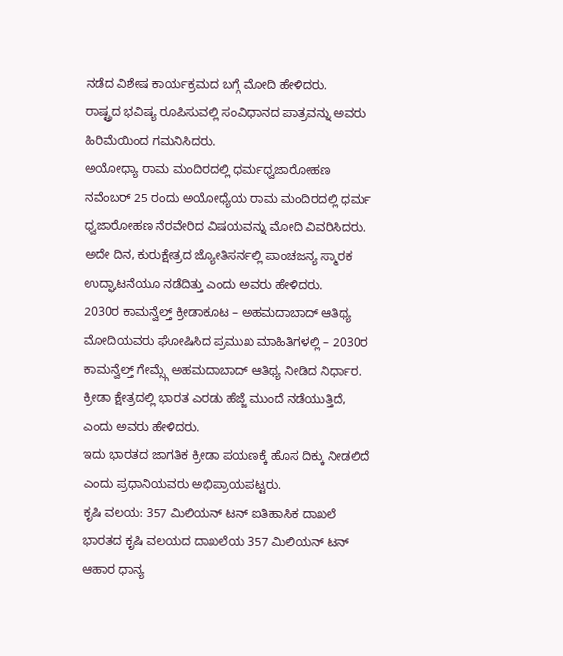ನಡೆದ ವಿಶೇಷ ಕಾರ್ಯಕ್ರಮದ ಬಗ್ಗೆ ಮೋದಿ ಹೇಳಿದರು.
ರಾಷ್ಟ್ರದ ಭವಿಷ್ಯ ರೂಪಿಸುವಲ್ಲಿ ಸಂವಿಧಾನದ ಪಾತ್ರವನ್ನು ಅವರು ಹಿರಿಮೆಯಿಂದ ಗಮನಿಸಿದರು.
ಅಯೋಧ್ಯಾ ರಾಮ ಮಂದಿರದಲ್ಲಿ ಧರ್ಮಧ್ವಜಾರೋಹಣ
ನವೆಂಬರ್ 25 ರಂದು ಅಯೋಧ್ಯೆಯ ರಾಮ ಮಂದಿರದಲ್ಲಿ ಧರ್ಮ ಧ್ವಜಾರೋಹಣ ನೆರವೇರಿದ ವಿಷಯವನ್ನು ಮೋದಿ ವಿವರಿಸಿದರು.
ಅದೇ ದಿನ, ಕುರುಕ್ಷೇತ್ರದ ಜ್ಯೋತಿಸರ್ನಲ್ಲಿ ಪಾಂಚಜನ್ಯ ಸ್ಮಾರಕ ಉದ್ಘಾಟನೆಯೂ ನಡೆದಿತ್ತು ಎಂದು ಅವರು ಹೇಳಿದರು.
2030ರ ಕಾಮನ್ವೆಲ್ತ್ ಕ್ರೀಡಾಕೂಟ – ಅಹಮದಾಬಾದ್ ಆತಿಥ್ಯ
ಮೋದಿಯವರು ಘೋಷಿಸಿದ ಪ್ರಮುಖ ಮಾಹಿತಿಗಳಲ್ಲಿ – 2030ರ ಕಾಮನ್ವೆಲ್ತ್ ಗೇಮ್ಸ್ಗೆ ಅಹಮದಾಬಾದ್ ಆತಿಥ್ಯ ನೀಡಿದ ನಿರ್ಧಾರ.
ಕ್ರೀಡಾ ಕ್ಷೇತ್ರದಲ್ಲಿ ಭಾರತ ಎರಡು ಹೆಜ್ಜೆ ಮುಂದೆ ನಡೆಯುತ್ತಿದೆ, ಎಂದು ಅವರು ಹೇಳಿದರು.
ಇದು ಭಾರತದ ಜಾಗತಿಕ ಕ್ರೀಡಾ ಪಯಣಕ್ಕೆ ಹೊಸ ದಿಕ್ಕು ನೀಡಲಿದೆ ಎಂದು ಪ್ರಧಾನಿಯವರು ಅಭಿಪ್ರಾಯಪಟ್ಟರು.
ಕೃಷಿ ವಲಯ: 357 ಮಿಲಿಯನ್ ಟನ್ ಐತಿಹಾಸಿಕ ದಾಖಲೆ
ಭಾರತದ ಕೃಷಿ ವಲಯದ ದಾಖಲೆಯ 357 ಮಿಲಿಯನ್ ಟನ್ ಆಹಾರ ಧಾನ್ಯ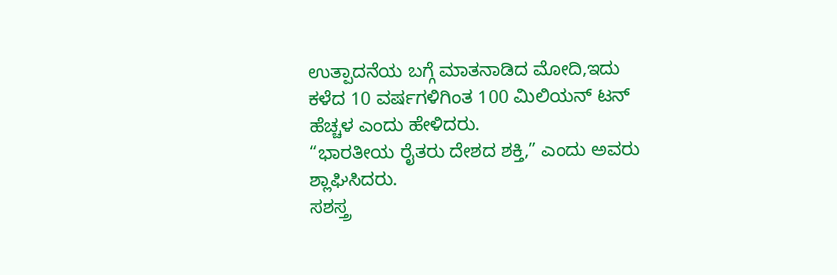ಉತ್ಪಾದನೆಯ ಬಗ್ಗೆ ಮಾತನಾಡಿದ ಮೋದಿ,ಇದು ಕಳೆದ 10 ವರ್ಷಗಳಿಗಿಂತ 100 ಮಿಲಿಯನ್ ಟನ್ ಹೆಚ್ಚಳ ಎಂದು ಹೇಳಿದರು.
“ಭಾರತೀಯ ರೈತರು ದೇಶದ ಶಕ್ತಿ,” ಎಂದು ಅವರು ಶ್ಲಾಘಿಸಿದರು.
ಸಶಸ್ತ್ರ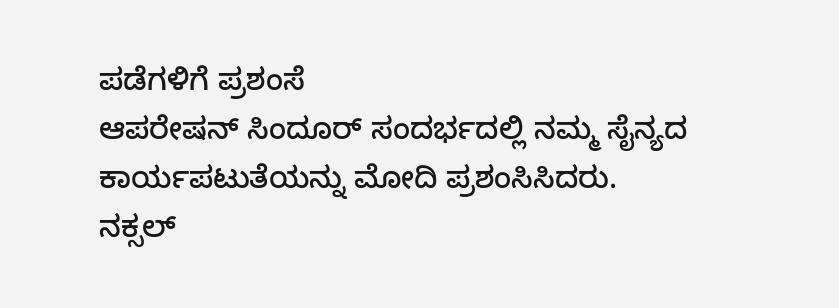ಪಡೆಗಳಿಗೆ ಪ್ರಶಂಸೆ
ಆಪರೇಷನ್ ಸಿಂದೂರ್ ಸಂದರ್ಭದಲ್ಲಿ ನಮ್ಮ ಸೈನ್ಯದ ಕಾರ್ಯಪಟುತೆಯನ್ನು ಮೋದಿ ಪ್ರಶಂಸಿಸಿದರು.
ನಕ್ಸಲ್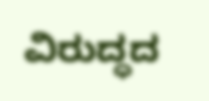ವಿರುದ್ಧದ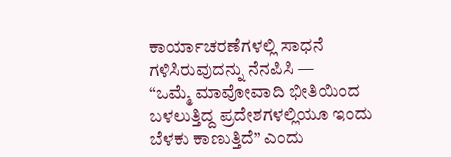ಕಾರ್ಯಾಚರಣೆಗಳಲ್ಲಿ ಸಾಧನೆ ಗಳಿಸಿರುವುದನ್ನು ನೆನಪಿಸಿ —
“ಒಮ್ಮೆ ಮಾವೋವಾದಿ ಭೀತಿಯಿಂದ ಬಳಲುತ್ತಿದ್ದ ಪ್ರದೇಶಗಳಲ್ಲಿಯೂ ಇಂದು ಬೆಳಕು ಕಾಣುತ್ತಿದೆ” ಎಂದು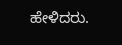ಹೇಳಿದರು.